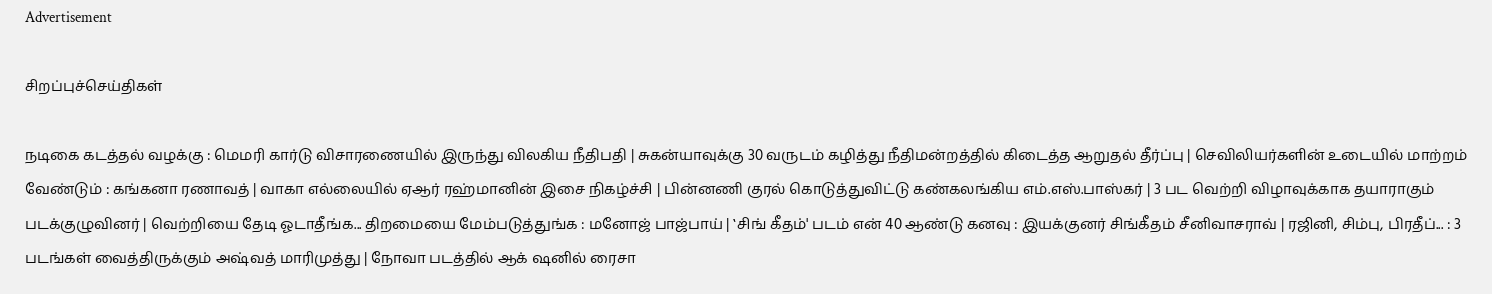Advertisement

சிறப்புச்செய்திகள்

நடிகை கடத்தல் வழக்கு : மெமரி கார்டு விசாரணையில் இருந்து விலகிய நீதிபதி | சுகன்யாவுக்கு 30 வருடம் கழித்து நீதிமன்றத்தில் கிடைத்த ஆறுதல் தீர்ப்பு | செவிலியர்களின் உடையில் மாற்றம் வேண்டும் : கங்கனா ரணாவத் | வாகா எல்லையில் ஏஆர் ரஹ்மானின் இசை நிகழ்ச்சி | பின்னணி குரல் கொடுத்துவிட்டு கண்கலங்கிய எம்.எஸ்.பாஸ்கர் | 3 பட வெற்றி விழாவுக்காக தயாராகும் படக்குழுவினர் | வெற்றியை தேடி ஓடாதீங்க... திறமையை மேம்படுத்துங்க : மனோஜ் பாஜ்பாய் | ‛சிங் கீதம்' படம் என் 40 ஆண்டு கனவு : இயக்குனர் சிங்கீதம் சீனிவாசராவ் | ரஜினி, சிம்பு, பிரதீப்... : 3 படங்கள் வைத்திருக்கும் அஷ்வத் மாரிமுத்து | நோவா படத்தில் ஆக் ஷனில் ரைசா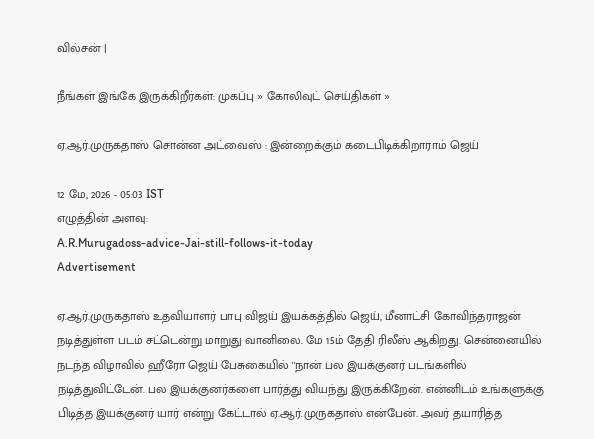வில்சன் |

நீங்கள் இங்கே இருக்கிறீர்கள்: முகப்பு » கோலிவுட் செய்திகள் »

ஏ.ஆர்.முருகதாஸ் சொன்ன அட்வைஸ் : இன்றைக்கும் கடைபிடிக்கிறாராம் ஜெய்

12 மே, 2026 - 05:03 IST
எழுத்தின் அளவு:
A.R.Murugadoss-advice-Jai-still-follows-it-today
Advertisement

ஏ.ஆர்.முருகதாஸ் உதவியாளர் பாபு விஜய் இயக்கத்தில் ஜெய், மீனாட்சி கோவிந்தராஜன் நடித்துள்ள படம் சட்டென்று மாறுது வானிலை. மே 15ம் தேதி ரிலீஸ் ஆகிறது. சென்னையில் நடந்த விழாவில் ஹீரோ ஜெய் பேசுகையில் ''நான் பல இயக்குனர் படங்களில் நடித்துவிட்டேன். பல இயக்குனர்களை பார்த்து வியந்து இருக்கிறேன். என்னிடம் உங்களுக்கு பிடித்த இயக்குனர் யார் என்று கேட்டால் ஏ.ஆர்.முருகதாஸ் என்பேன். அவர் தயாரித்த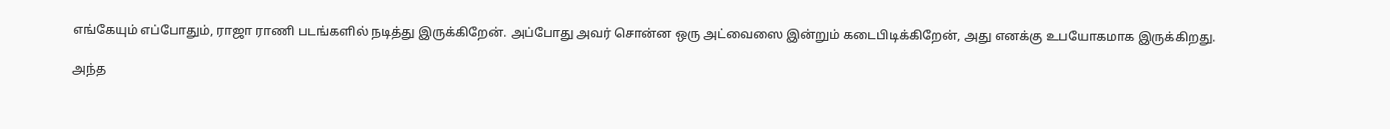எங்கேயும் எப்போதும், ராஜா ராணி படங்களில் நடித்து இருக்கிறேன். அப்போது அவர் சொன்ன ஒரு அட்வைஸை இன்றும் கடைபிடிக்கிறேன், அது எனக்கு உபயோகமாக இருக்கிறது.

அந்த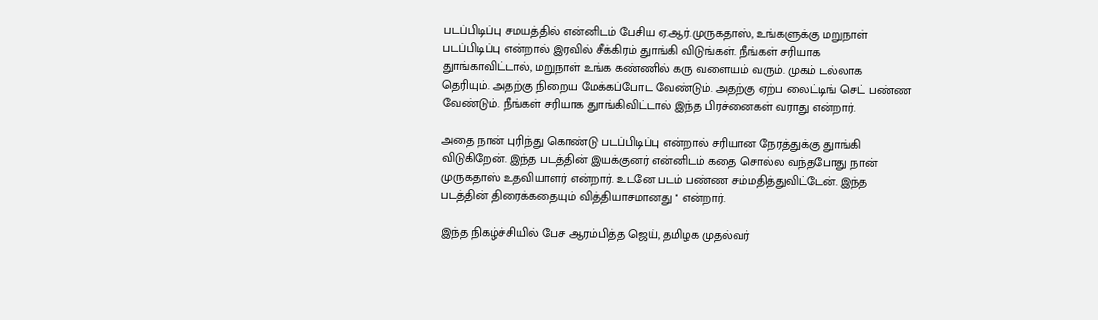படப்பிடிப்பு சமயத்தில் என்னிடம் பேசிய ஏ.ஆர்.முருகதாஸ், உங்களுக்கு மறுநாள் படப்பிடிப்பு என்றால் இரவில் சீக்கிரம் துாங்கி விடுங்கள். நீங்கள் சரியாக துாங்காவிட்டால், மறுநாள் உங்க கண்ணில் கரு வளையம் வரும். முகம் டல்லாக தெரியும். அதற்கு நிறைய மேக்கப்போட வேண்டும். அதற்கு ஏற்ப லைட்டிங் செட் பண்ண வேண்டும். நீங்கள் சரியாக துாங்கிவிட்டால் இந்த பிரச்னைகள் வராது என்றார்.

அதை நான் புரிந்து கொண்டு படப்பிடிப்பு என்றால் சரியான நேரத்துக்கு துாங்கி விடுகிறேன். இந்த படத்தின் இயக்குனர் என்னிடம் கதை சொல்ல வந்தபோது நான் முருகதாஸ் உதவியாளர் என்றார். உடனே படம் பண்ண சம்மதித்துவிட்டேன். இந்த படத்தின் திரைக்கதையும் வித்தியாசமானது '' என்றார்.

இந்த நிகழ்ச்சியில் பேச ஆரம்பித்த ஜெய், தமிழக முதல்வர்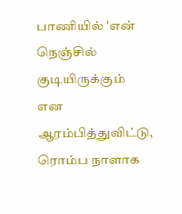பாணியில் 'என் நெஞ்சில் குடியிருக்கும் என ஆரம்பித்துவிட்டு, ரொம்ப நாளாக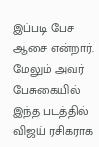இப்படி பேச ஆசை என்றார். மேலும் அவர் பேசுகையில் இந்த படத்தில் விஜய் ரசிகராக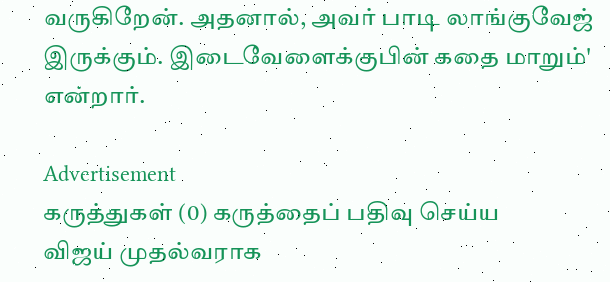வருகிறேன். அதனால், அவர் பாடி லாங்குவேஜ் இருக்கும். இடைவேளைக்குபின் கதை மாறும்' என்றார்.

Advertisement
கருத்துகள் (0) கருத்தைப் பதிவு செய்ய
விஜய் முதல்வராக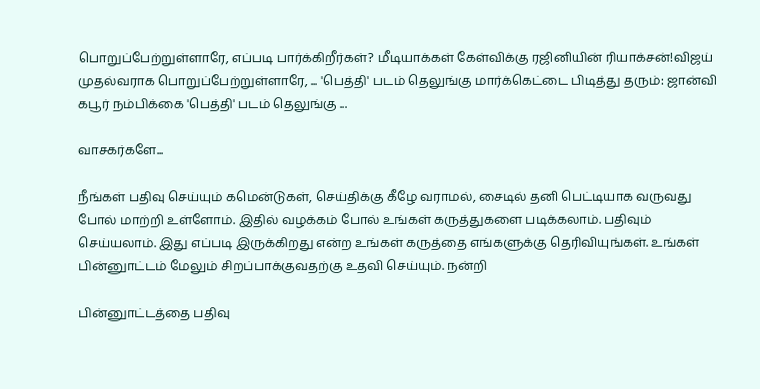பொறுப்பேற்றுள்ளாரே, எப்படி பார்க்கிறீர்கள்? மீடியாக்கள் கேள்விக்கு ரஜினியின் ரியாக்சன்!விஜய் முதல்வராக பொறுப்பேற்றுள்ளாரே, ... 'பெத்தி' படம் தெலுங்கு மார்க்கெட்டை பிடித்து தரும்: ஜான்வி கபூர் நம்பிக்கை 'பெத்தி' படம் தெலுங்கு ...

வாசகர்களே...

நீங்கள் பதிவு செய்யும் கமென்டுகள், செய்திக்கு கீழே வராமல், சைடில் தனி பெட்டியாக வருவது போல் மாற்றி உள்ளோம். இதில் வழக்கம் போல் உங்கள் கருத்துகளை படிக்கலாம். பதிவும் செய்யலாம். இது எப்படி இருக்கிறது என்ற உங்கள் கருத்தை எங்களுக்கு தெரிவியுங்கள். உங்கள் பின்னுாட்டம் மேலும் சிறப்பாக்குவதற்கு உதவி செய்யும். நன்றி

பின்னுாட்டத்தை பதிவு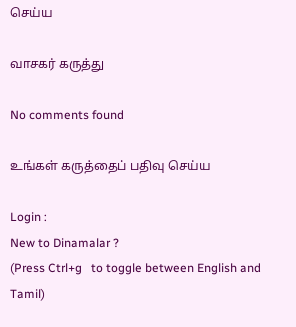செய்ய

வாசகர் கருத்து

No comments found

உங்கள் கருத்தைப் பதிவு செய்ய

Login :
New to Dinamalar ?
(Press Ctrl+g   to toggle between English and Tamil)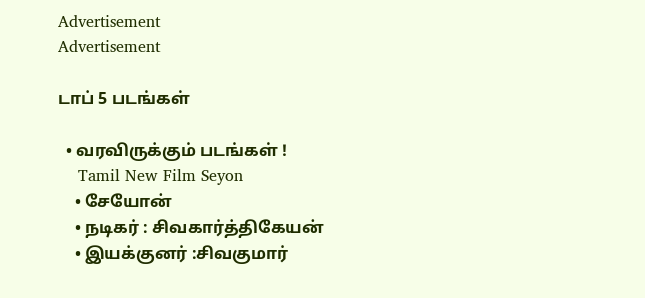Advertisement
Advertisement

டாப் 5 படங்கள்

  • வரவிருக்கும் படங்கள் !
    Tamil New Film Seyon
    • சேயோன்
    • நடிகர் : சிவகார்த்திகேயன்
    • இயக்குனர் :சிவகுமார்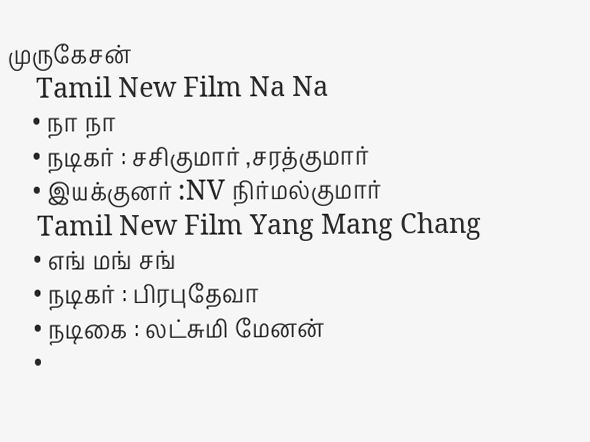முருகேசன்
    Tamil New Film Na Na
    • நா நா
    • நடிகர் : சசிகுமார் ,சரத்குமார்
    • இயக்குனர் :NV நிர்மல்குமார்
    Tamil New Film Yang Mang Chang
    • எங் மங் சங்
    • நடிகர் : பிரபுதேவா
    • நடிகை : லட்சுமி மேனன்
    •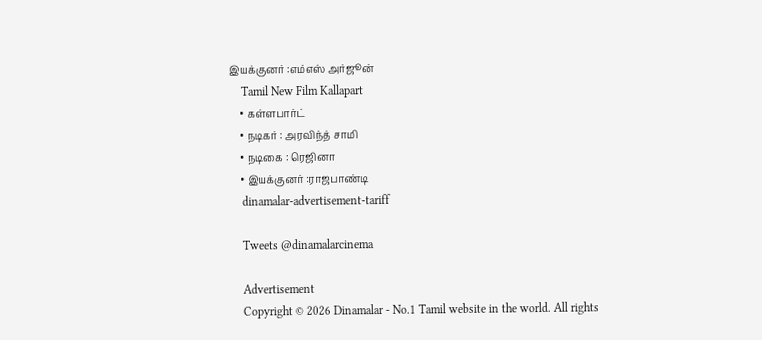இயக்குனர் :எம்எஸ் அர்ஜூன்
    Tamil New Film Kallapart
    • கள்ளபார்ட்
    • நடிகர் : அரவிந்த் சாமி
    • நடிகை : ரெஜினா
    • இயக்குனர் :ராஜபாண்டி
    dinamalar-advertisement-tariff

    Tweets @dinamalarcinema

    Advertisement
    Copyright © 2026 Dinamalar - No.1 Tamil website in the world. All rights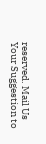reserved. Mail Us Your Suggestion to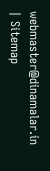webmaster@dinamalar.in | Sitemap